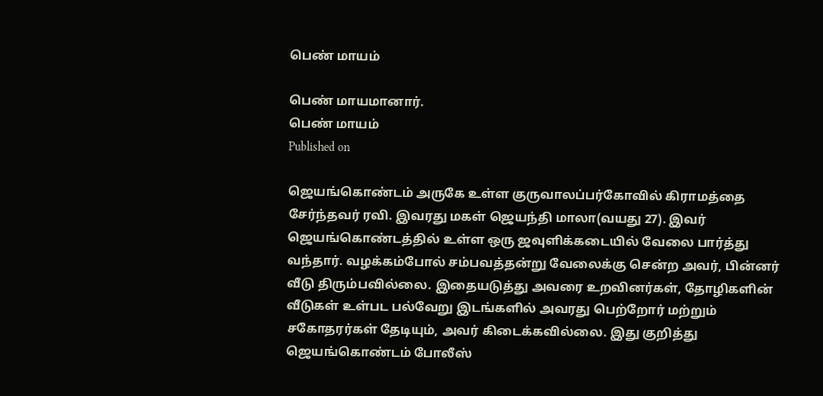பெண் மாயம்

பெண் மாயமானார்.
பெண் மாயம்
Published on

ஜெயங்கொண்டம் அருகே உள்ள குருவாலப்பர்கோவில் கிராமத்தை சேர்ந்தவர் ரவி. இவரது மகள் ஜெயந்தி மாலா(வயது 27). இவர் ஜெயங்கொண்டத்தில் உள்ள ஒரு ஜவுளிக்கடையில் வேலை பார்த்து வந்தார். வழக்கம்போல் சம்பவத்தன்று வேலைக்கு சென்ற அவர், பின்னர் வீடு திரும்பவில்லை. இதையடுத்து அவரை உறவினர்கள், தோழிகளின் வீடுகள் உள்பட பல்வேறு இடங்களில் அவரது பெற்றோர் மற்றும் சகோதரர்கள் தேடியும், அவர் கிடைக்கவில்லை. இது குறித்து ஜெயங்கொண்டம் போலீஸ்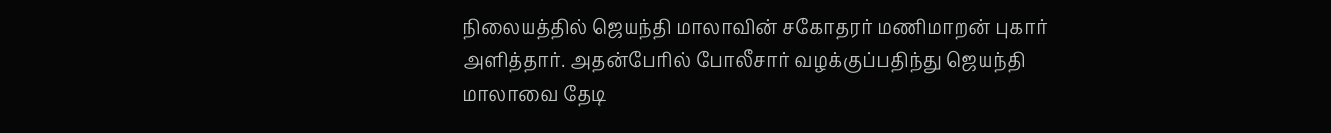நிலையத்தில் ஜெயந்தி மாலாவின் சகோதரர் மணிமாறன் புகார் அளித்தார். அதன்பேரில் போலீசார் வழக்குப்பதிந்து ஜெயந்தி மாலாவை தேடி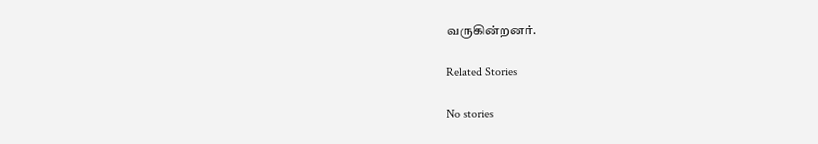வருகின்றனர்.

Related Stories

No stories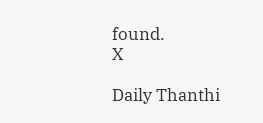found.
X

Daily Thanthi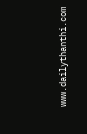www.dailythanthi.com